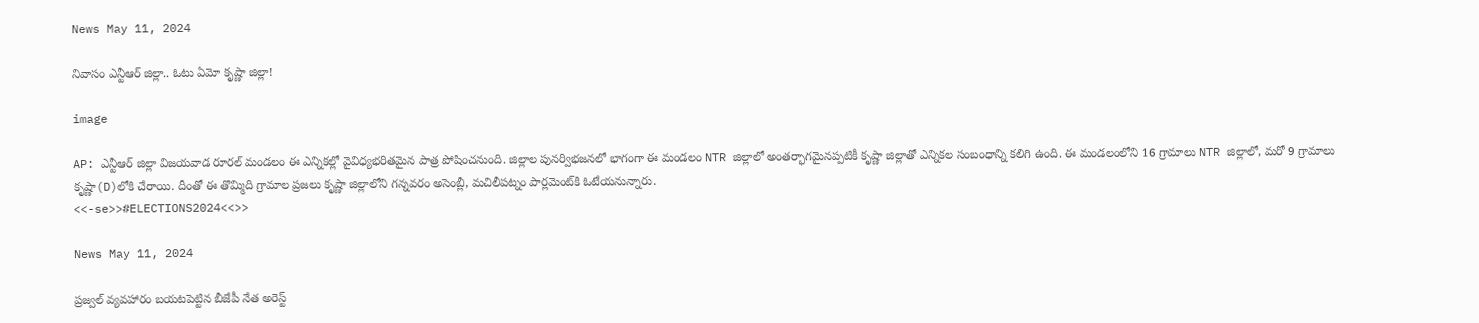News May 11, 2024

నివాసం ఎన్టీఆర్ జిల్లా.. ఓటు ఏమో కృష్ణా జిల్లా!

image

AP: ఎన్టీఆర్ జిల్లా విజయవాడ రూరల్ మండలం ఈ ఎన్నికల్లో వైవిధ్యభరితమైన పాత్ర పోషించనుంది. జిల్లాల పునర్విభజనలో భాగంగా ఈ మండలం NTR జిల్లాలో అంతర్భాగమైనప్పటికీ కృష్ణా జిల్లాతో ఎన్నికల సంబంధాన్ని కలిగి ఉంది. ఈ మండలంలోని 16 గ్రామాలు NTR జిల్లాలో, మరో 9 గ్రామాలు కృష్ణా(D)లోకి చేరాయి. దీంతో ఈ తొమ్మిది గ్రామాల ప్రజలు కృష్ణా జిల్లాలోని గన్నవరం అసెంబ్లీ, మచిలీపట్నం పార్లమెంట్‌కి ఓటేయనున్నారు.
<<-se>>#ELECTIONS2024<<>>

News May 11, 2024

ప్రజ్వల్ వ్యవహారం బయటపెట్టిన బీజేపీ నేత అరెస్ట్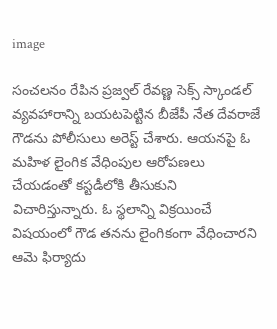image

సంచలనం రేపిన ప్రజ్వల్ రేవణ్ణ సెక్స్ స్కాండల్ వ్యవహారాన్ని బయటపెట్టిన బీజేపీ నేత దేవరాజే గౌడను పోలీసులు అరెస్ట్ చేశారు. ఆయనపై ఓ మహిళ లైంగిక వేధింపుల ఆరోపణలు చేయడంతో కస్టడీలోకి తీసుకుని విచారిస్తున్నారు. ఓ స్థలాన్ని విక్రయించే విషయంలో గౌడ తనను లైంగికంగా వేధించారని ఆమె ఫిర్యాదు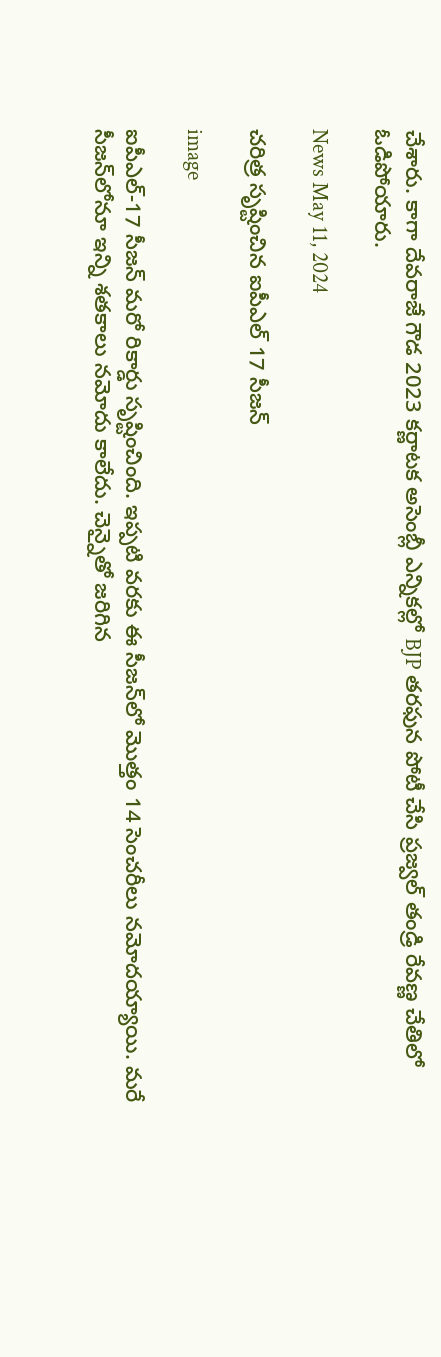చేశారు. కాగా దేవరాజే గౌడ 2023 కర్ణాటక అసెంబ్లీ ఎన్నికల్లో BJP తరఫున పోటీ చేసి ప్రజ్వల్ తండ్రి రేవణ్ణ చేతిలో ఓడిపోయారు.

News May 11, 2024

చరిత్ర సృష్టించిన ఐపీఎల్ 17 సీజన్

image

ఐపీఎల్-17 సీజన్‌ మరో రికార్డు సృష్టించింది. ఇప్పటి వరకు ఈ సీజన్‌లో మొత్తం 14 సెంచరీలు నమోదయ్యాయి. మరే సీజన్‌లోనూ ఇన్ని శతకాలు నమోదు కాలేదు. చెన్నైతో జరిగిన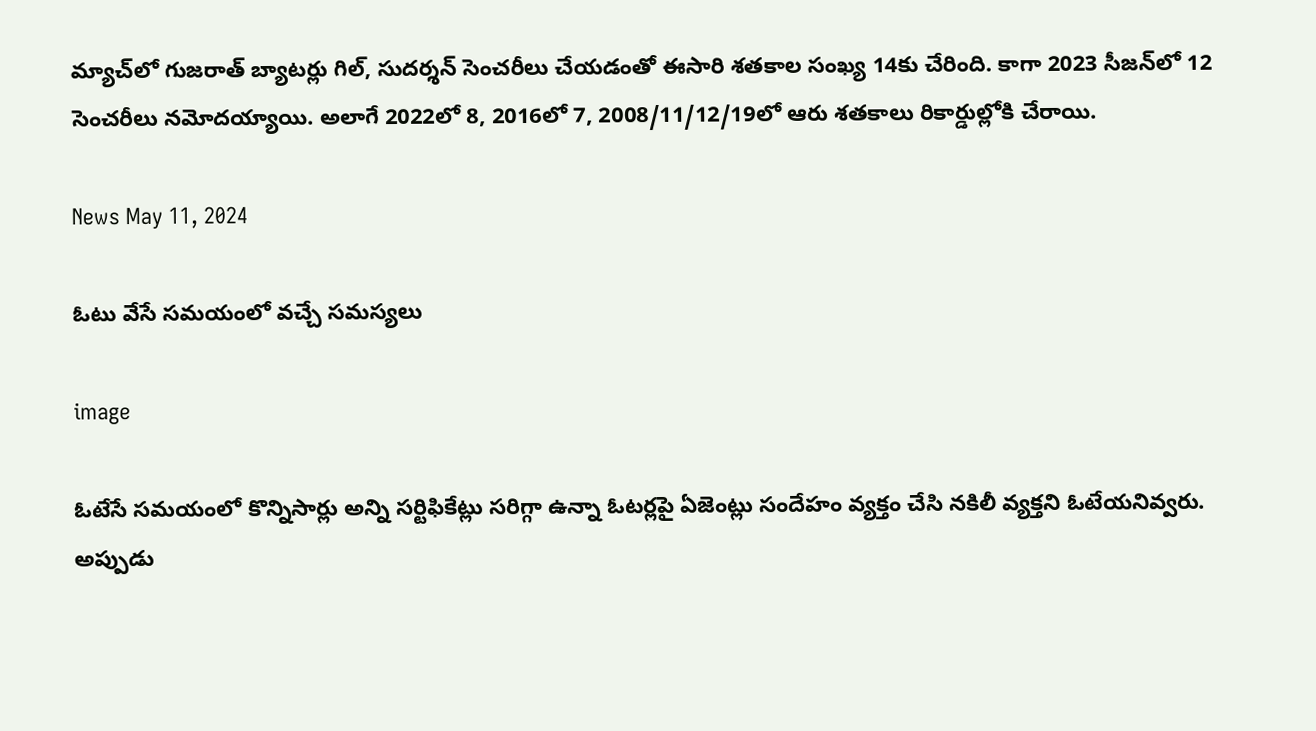మ్యాచ్‌లో గుజరాత్ బ్యాటర్లు గిల్, సుదర్శన్ సెంచరీలు చేయడంతో ఈసారి శతకాల సంఖ్య 14కు చేరింది. కాగా 2023 సీజన్‌లో 12 సెంచరీలు నమోదయ్యాయి. అలాగే 2022లో 8, 2016లో 7, 2008/11/12/19లో ఆరు శతకాలు రికార్డుల్లోకి చేరాయి.

News May 11, 2024

ఓటు వేసే సమయంలో వచ్చే సమస్యలు

image

ఓటేసే సమయంలో కొన్నిసార్లు అన్ని సర్టిఫికేట్లు సరిగ్గా ఉన్నా ఓటర్లపై ఏజెంట్లు సందేహం వ్యక్తం చేసి నకిలీ వ్యక్తని ఓటేయనివ్వరు. అప్పుడు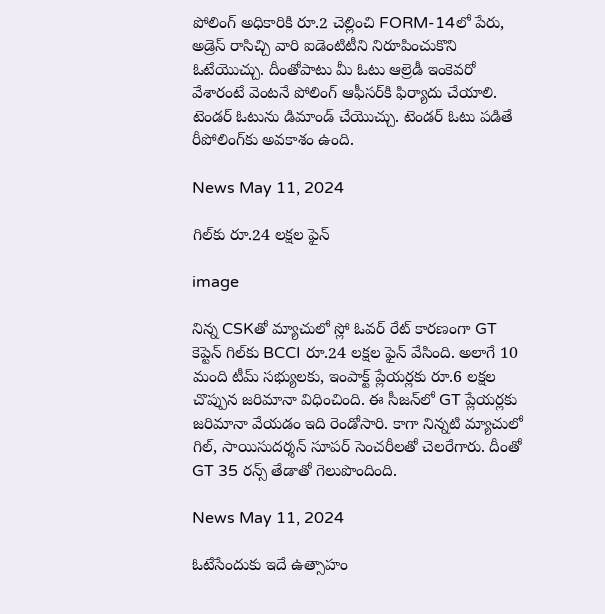పోలింగ్ అధికారికి రూ.2 చెల్లించి FORM-14లో పేరు, అడ్రెస్ రాసిచ్చి వారి ఐడెంటిటీని నిరూపించుకొని ఓటేయొచ్చు. దీంతోపాటు మీ ఓటు ఆల్రెడీ ఇంకెవరో వేశారంటే వెంటనే పోలింగ్ ఆఫీసర్‌కి ఫిర్యాదు చేయాలి. టెండర్ ఓటును డిమాండ్ చేయొచ్చు. టెండర్ ఓటు పడితే రీపోలింగ్‌కు అవకాశం ఉంది.

News May 11, 2024

గిల్‌కు రూ.24 లక్షల ఫైన్

image

నిన్న CSKతో మ్యాచులో స్లో ఓవర్ రేట్ కారణంగా GT కెప్టెన్ గిల్‌కు BCCI రూ.24 లక్షల ఫైన్ వేసింది. అలాగే 10 మంది టీమ్ సభ్యులకు, ఇంపాక్ట్ ప్లేయర్లకు రూ.6 లక్షల చొప్పున జరిమానా విధించింది. ఈ సీజన్‌లో GT ప్లేయర్లకు జరిమానా వేయడం ఇది రెండోసారి. కాగా నిన్నటి మ్యాచులో గిల్, సాయిసుదర్శన్ సూపర్ సెంచరీలతో చెలరేగారు. దీంతో GT 35 రన్స్ తేడాతో గెలుపొందింది.

News May 11, 2024

ఓటేసేందుకు ఇదే ఉత్సాహం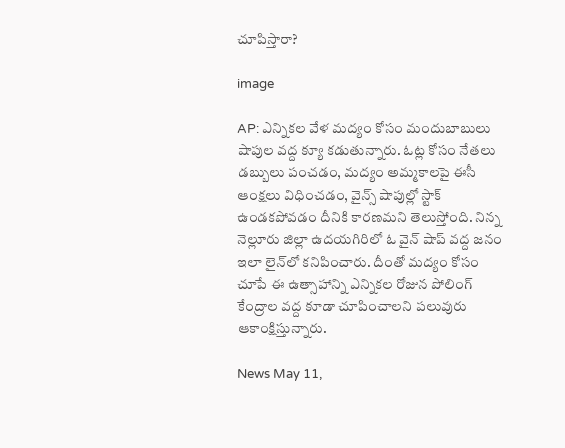చూపిస్తారా?

image

AP: ఎన్నికల వేళ మద్యం కోసం మందుబాబులు షాపుల వద్ద క్యూ కడుతున్నారు. ఓట్ల కోసం నేతలు డబ్బులు పంచడం, మద్యం అమ్మకాలపై ఈసీ ఆంక్షలు విధించడం, వైన్స్ షాపుల్లో స్టాక్ ఉండకపోవడం దీనికి కారణమని తెలుస్తోంది. నిన్న నెల్లూరు జిల్లా ఉదయగిరిలో ఓ వైన్ షాప్ వద్ద జనం ఇలా లైన్‌లో కనిపించారు. దీంతో మద్యం కోసం చూపే ఈ ఉత్సాహాన్ని ఎన్నికల రోజున పోలింగ్ కేంద్రాల వద్ద కూడా చూపించాలని పలువురు ఆకాంక్షిస్తున్నారు.

News May 11,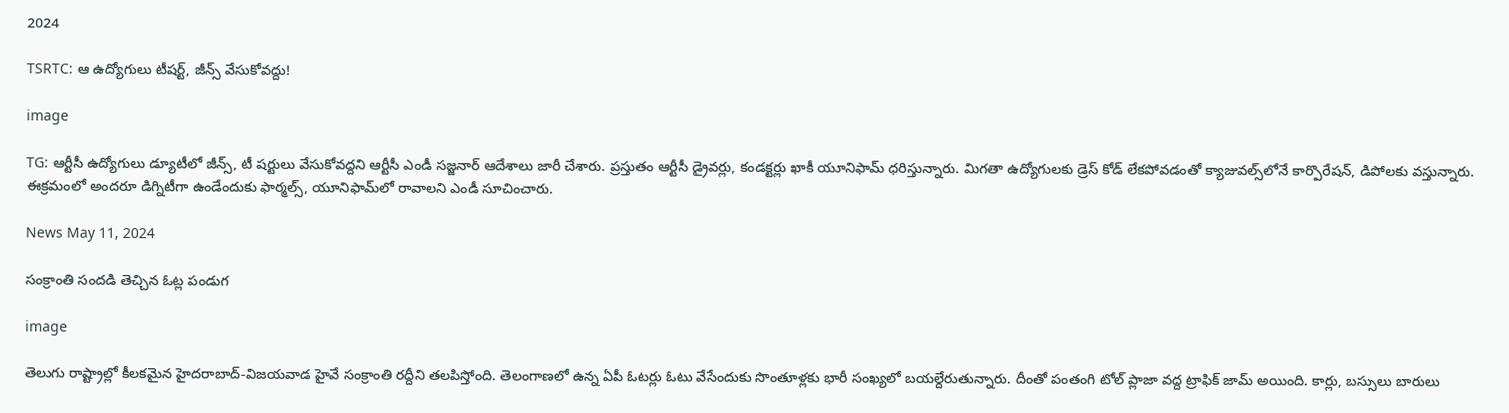2024

TSRTC: ఆ ఉద్యోగులు టీషర్ట్, జీన్స్ వేసుకోవద్దు!

image

TG: ఆర్టీసీ ఉద్యోగులు డ్యూటీలో జీన్స్, టీ షర్టులు వేసుకోవద్దని ఆర్టీసీ ఎండీ సజ్జనార్ ఆదేశాలు జారీ చేశారు. ప్రస్తుతం ఆర్టీసీ డ్రైవర్లు, కండక్టర్లు ఖాకీ యూనిఫామ్ ధరిస్తున్నారు. మిగతా ఉద్యోగులకు డ్రెస్ కోడ్ లేకపోవడంతో క్యాజువల్స్‌లోనే కార్పొరేషన్‌, డిపోలకు వస్తున్నారు. ఈక్రమంలో అందరూ డిగ్నిటీగా ఉండేందుకు ఫార్మల్స్, యూనిఫామ్‌లో రావాలని ఎండీ సూచించారు.

News May 11, 2024

సంక్రాంతి సందడి తెచ్చిన ఓట్ల పండుగ

image

తెలుగు రాష్ట్రాల్లో కీలకమైన హైదరాబాద్-విజయవాడ హైవే సంక్రాంతి రద్దీని తలపిస్తోంది. తెలంగాణలో ఉన్న ఏపీ ఓటర్లు ఓటు వేసేందుకు సొంతూళ్లకు భారీ సంఖ్యలో బయల్దేరుతున్నారు. దీంతో పంతంగి టోల్ ప్లాజా వద్ద ట్రాఫిక్ జామ్ అయింది. కార్లు, బస్సులు బారులు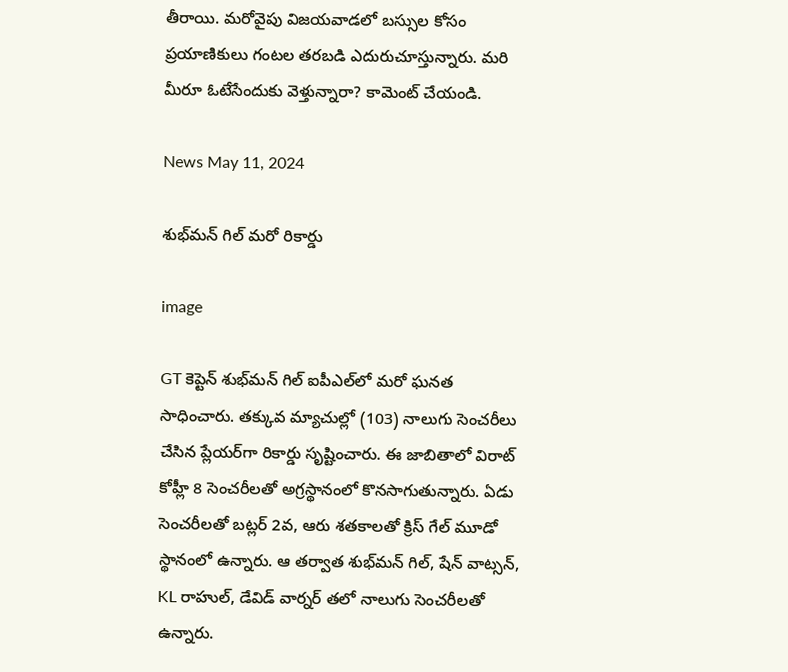తీరాయి. మరోవైపు విజయవాడలో బస్సుల కోసం ప్రయాణికులు గంటల తరబడి ఎదురుచూస్తున్నారు. మరి మీరూ ఓటేసేందుకు వెళ్తున్నారా? కామెంట్ చేయండి.

News May 11, 2024

శుభ్‌మన్ గిల్ మరో రికార్డు

image

GT కెప్టెన్ శుభ్‌మన్ గిల్ ఐపీఎల్‌లో మరో ఘనత సాధించారు. తక్కువ మ్యాచుల్లో (103) నాలుగు సెంచరీలు చేసిన ప్లేయర్‌గా రికార్డు సృష్టించారు. ఈ జాబితాలో విరాట్ కోహ్లీ 8 సెంచరీలతో అగ్రస్థానంలో కొనసాగుతున్నారు. ఏడు సెంచరీలతో బట్లర్ 2వ, ఆరు శతకాలతో క్రిస్ గేల్ మూడో స్థానంలో ఉన్నారు. ఆ తర్వాత శుభ్‌మన్ గిల్, షేన్ వాట్సన్, KL రాహుల్, డేవిడ్ వార్నర్ తలో నాలుగు సెంచరీలతో ఉన్నారు.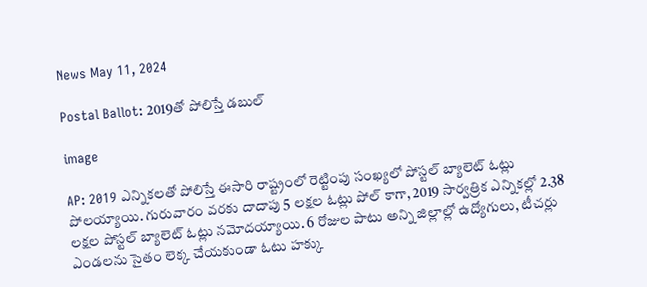News May 11, 2024

Postal Ballot: 2019తో పోలిస్తే డబుల్

image

AP: 2019 ఎన్నికలతో పోలిస్తే ఈసారి రాష్ట్రంలో రెట్టింపు సంఖ్యలో పోస్టల్ బ్యాలెట్ ఓట్లు పోలయ్యాయి. గురువారం వరకు దాదాపు 5 లక్షల ఓట్లు పోల్ కాగా, 2019 సార్వత్రిక ఎన్నికల్లో 2.38 లక్షల పోస్టల్ బ్యాలెట్ ఓట్లు నమోదయ్యాయి. 6 రోజుల పాటు అన్ని జిల్లాల్లో ఉద్యోగులు, టీచర్లు ఎండలను సైతం లెక్క చేయకుండా ఓటు హక్కు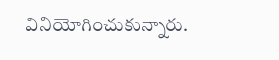వినియోగించుకున్నారు.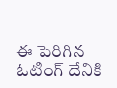ఈ పెరిగిన ఓటింగ్ దేనికి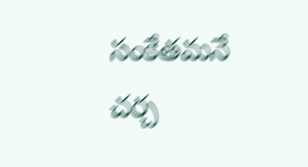సంకేతమనే చర్చ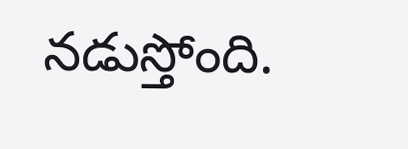నడుస్తోంది.